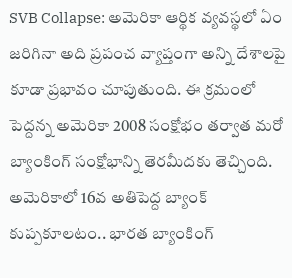SVB Collapse: అమెరికా ఆర్థిక వ్యవస్థలో ఏం జరిగినా అది ప్రపంచ వ్యాప్తంగా అన్ని దేశాలపై కూడా ప్రభావం చూపుతుంది. ఈ క్రమంలో పెద్దన్న అమెరికా 2008 సంక్షోభం తర్వాత మరో బ్యాంకింగ్ సంక్షోభాన్ని తెరమీదకు తెచ్చింది. అమెరికాలో 16వ అతిపెద్ద బ్యాంక్ కుప్పకూలటం.. భారత బ్యాంకింగ్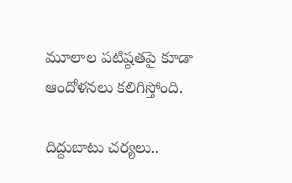మూలాల పటిష్ఠతపై కూడా ఆందోళనలు కలిగిస్తోంది.

దిద్దుబాటు చర్యలు..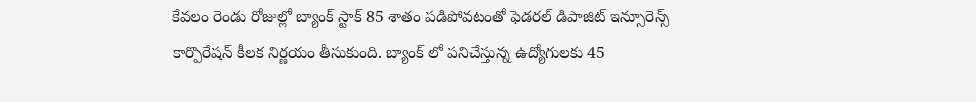కేవలం రెండు రోజుల్లో బ్యాంక్ స్టాక్ 85 శాతం పడిపోవటంతో ఫెడరల్ డిపాజిట్ ఇన్సూరెన్స్ కార్పొరేషన్ కీలక నిర్ణయం తీసుకుంది. బ్యాంక్ లో పనిచేస్తున్న ఉద్యోగులకు 45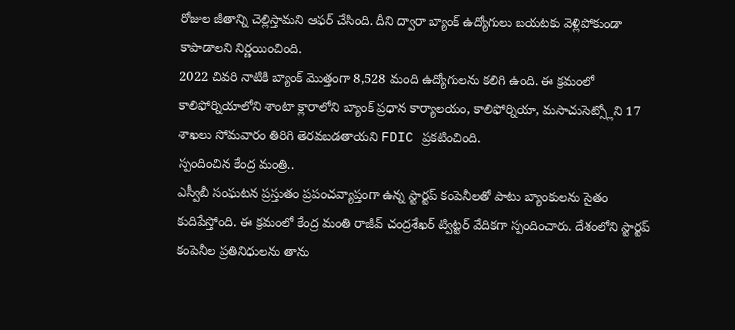రోజుల జీతాన్ని చెల్లిస్తామని ఆఫర్ చేసింది. దీని ద్వారా బ్యాంక్ ఉద్యోగులు బయటకు వెళ్లిపోకుండా కాపాడాలని నిర్ణయించింది.
2022 చివరి నాటికి బ్యాంక్ మెుత్తంగా 8,528 మంది ఉద్యోగులను కలిగి ఉంది. ఈ క్రమంలో కాలిఫోర్నియాలోని శాంటా క్లారాలోని బ్యాంక్ ప్రధాన కార్యాలయం, కాలిఫోర్నియా, మసాచుసెట్స్లోని 17 శాఖలు సోమవారం తిరిగి తెరవబడతాయని FDIC ప్రకటించింది.
స్పందించిన కేంద్ర మంత్రి..
ఎస్వీబీ సంఘటన ప్రస్తుతం ప్రపంచవ్యాప్తంగా ఉన్న స్టార్టప్ కంపెనీలతో పాటు బ్యాంకులను సైతం కుదిపేస్తోంది. ఈ క్రమంలో కేంద్ర మంతి రాజీవ్ చంద్రశేఖర్ ట్విట్టర్ వేదికగా స్పందించారు. దేశంలోని స్టార్టప్ కంపెనీల ప్రతినిధులను తాను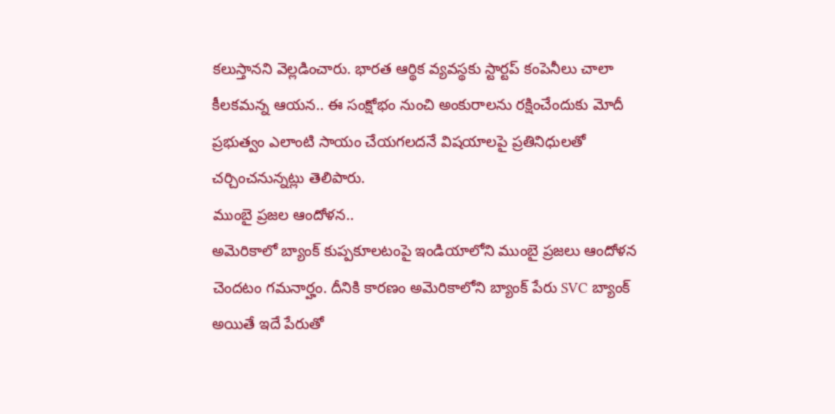కలుస్తానని వెల్లడించారు. భారత ఆర్థిక వ్యవస్థకు స్టార్టప్ కంపెనీలు చాలా కీలకమన్న ఆయన.. ఈ సంక్షోభం నుంచి అంకురాలను రక్షించేందుకు మోదీ ప్రభుత్వం ఎలాంటి సాయం చేయగలదనే విషయాలపై ప్రతినిధులతో చర్చించనున్నట్లు తెలిపారు.
ముంబై ప్రజల ఆందోళన..
అమెరికాలో బ్యాంక్ కుప్పకూలటంపై ఇండియాలోని ముంబై ప్రజలు ఆందోళన చెందటం గమనార్హం. దీనికి కారణం అమెరికాలోని బ్యాంక్ పేరు SVC బ్యాంక్ అయితే ఇదే పేరుతో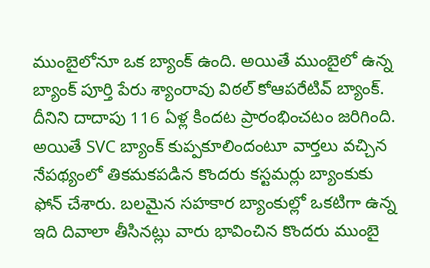ముంబైలోనూ ఒక బ్యాంక్ ఉంది. అయితే ముంబైలో ఉన్న బ్యాంక్ పూర్తి పేరు శ్యాంరావు విఠల్ కోఆపరేటివ్ బ్యాంక్. దీనిని దాదాపు 116 ఏళ్ల కిందట ప్రారంభించటం జరిగింది.
అయితే SVC బ్యాంక్ కుప్పకూలిందంటూ వార్తలు వచ్చిన నేపథ్యంలో తికమకపడిన కొందరు కస్టమర్లు బ్యాంకుకు ఫోన్ చేశారు. బలమైన సహకార బ్యాంకుల్లో ఒకటిగా ఉన్న ఇది దివాలా తీసినట్లు వారు భావించిన కొందరు ముంబై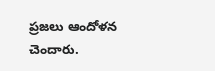ప్రజలు ఆందోళన చెందారు.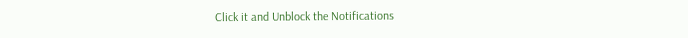Click it and Unblock the Notifications